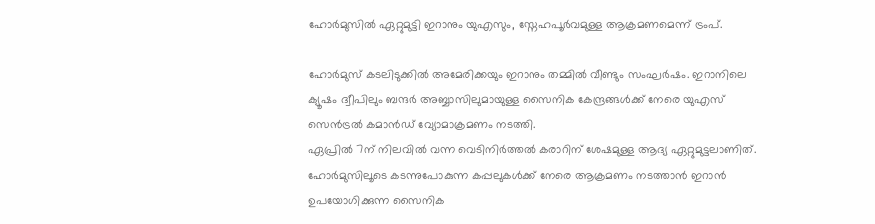ഹോര്‍മുസില്‍ ഏറ്റുമുട്ടി ഇറാനും യുഎസും, സ്നേഹപൂര്‍വമുള്ള ആക്രമണമെന്ന് ട്രംപ്.

ഹോര്‍മുസ് കടലിടുക്കില്‍ അമേരിക്കയും ഇറാനും തമ്മില്‍ വീണ്ടും സംഘര്‍ഷം. ഇറാനിലെ ക്യൂഷം ദ്വീപിലും ബന്ദര്‍ അബ്ബാസിലുമായുള്ള സൈനിക കേന്ദ്രങ്ങള്‍ക്ക് നേരെ യുഎസ് സെന്‍ട്രല്‍ കമാന്‍ഡ് വ്യോമാക്രമണം നടത്തി.
ഏപ്രില്‍ 7ന് നിലവില്‍ വന്ന വെടിനിര്‍ത്തല്‍ കരാറിന് ശേഷമുള്ള ആദ്യ ഏറ്റുമുട്ടലാണിത്.
ഹോര്‍മുസിലൂടെ കടന്നുപോകുന്ന കപ്പലുകള്‍ക്ക് നേരെ ആക്രമണം നടത്താന്‍ ഇറാന്‍ ഉപയോഗിക്കുന്ന സൈനിക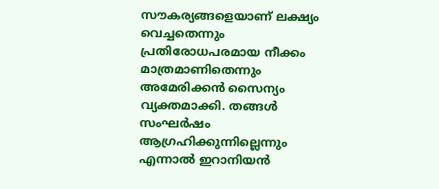സൗകര്യങ്ങളെയാണ് ലക്ഷ്യം വെച്ചതെന്നും പ്രതിരോധപരമായ നീക്കം മാത്രമാണിതെന്നും അമേരിക്കന്‍ സൈന്യം വ്യക്തമാക്കി. തങ്ങള്‍ സംഘര്‍ഷം ആഗ്രഹിക്കുന്നില്ലെന്നും എന്നാല്‍ ഇറാനിയന്‍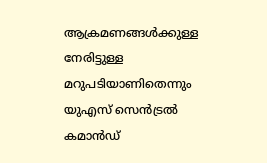ആക്രമണങ്ങള്‍ക്കുള്ള നേരിട്ടുള്ള മറുപടിയാണിതെന്നും യുഎസ് സെന്‍ട്രല്‍ കമാന്‍ഡ്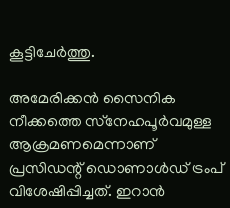കൂട്ടിചേര്‍ത്തു.

അമേരിക്കന്‍ സൈനിക നീക്കത്തെ സ്‌നേഹപൂര്‍വമുള്ള ആക്രമണമെന്നാണ് പ്രസിഡന്റ് ഡൊണാള്‍ഡ് ട്രംപ് വിശേഷിപ്പിച്ചത്. ഇറാന്‍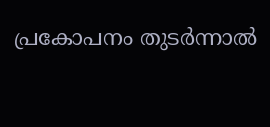പ്രകോപനം തുടര്‍ന്നാല്‍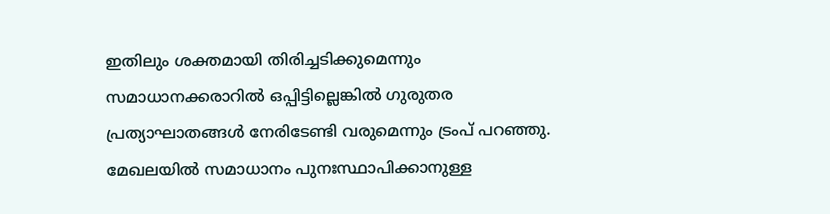ഇതിലും ശക്തമായി തിരിച്ചടിക്കുമെന്നും സമാധാനക്കരാറില്‍ ഒപ്പിട്ടില്ലെങ്കില്‍ ഗുരുതര പ്രത്യാഘാതങ്ങള്‍ നേരിടേണ്ടി വരുമെന്നും ട്രംപ് പറഞ്ഞു. മേഖലയില്‍ സമാധാനം പുനഃസ്ഥാപിക്കാനുള്ള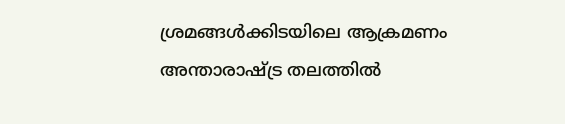ശ്രമങ്ങള്‍ക്കിടയിലെ ആക്രമണം അന്താരാഷ്ട്ര തലത്തില്‍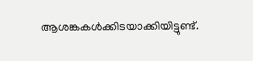ആശങ്കകള്‍ക്കിടയാക്കിയിട്ടുണ്ട്.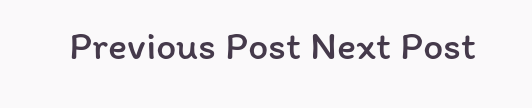Previous Post Next Post